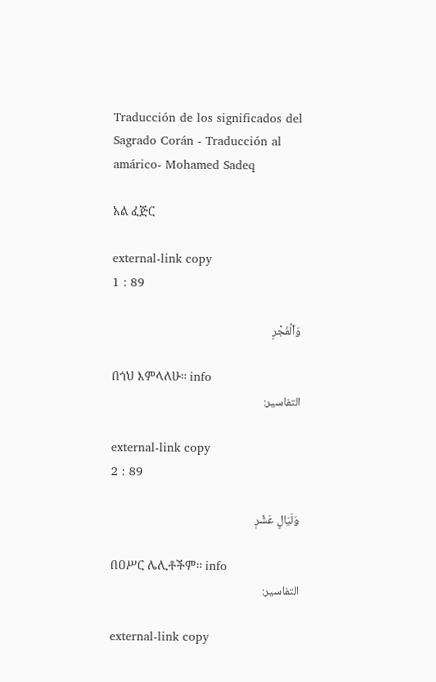Traducción de los significados del Sagrado Corán - Traducción al amárico- Mohamed Sadeq

አል ፈጅር

external-link copy
1 : 89

وَٱلۡفَجۡرِ

በጎህ እምላለሁ፡፡ info
التفاسير:

external-link copy
2 : 89

وَلَيَالٍ عَشۡرٖ

በዐሥር ሌሊቶችም፡፡ info
التفاسير:

external-link copy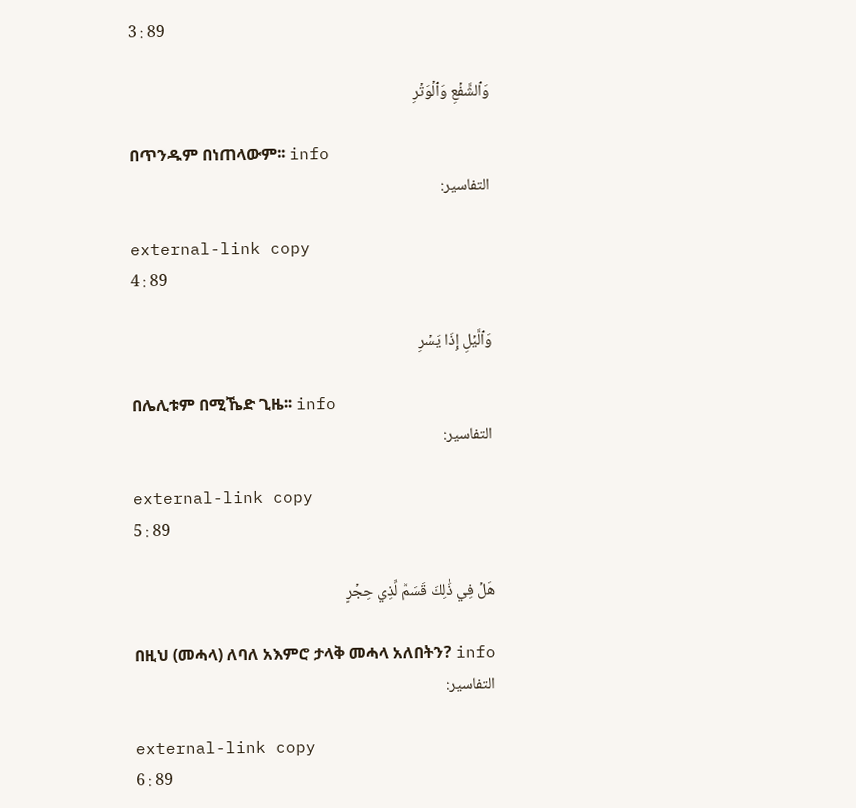3 : 89

وَٱلشَّفۡعِ وَٱلۡوَتۡرِ

በጥንዱም በነጠላውም፡፡ info
التفاسير:

external-link copy
4 : 89

وَٱلَّيۡلِ إِذَا يَسۡرِ

በሌሊቱም በሚኼድ ጊዜ፡፡ info
التفاسير:

external-link copy
5 : 89

هَلۡ فِي ذَٰلِكَ قَسَمٞ لِّذِي حِجۡرٍ

በዚህ (መሓላ) ለባለ አእምሮ ታላቅ መሓላ አለበትን? info
التفاسير:

external-link copy
6 : 89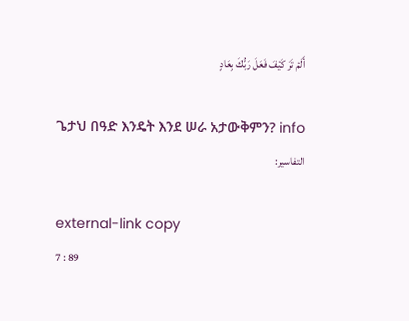أَلَمۡ تَرَ كَيۡفَ فَعَلَ رَبُّكَ بِعَادٍ

ጌታህ በዓድ እንዴት እንደ ሠራ አታውቅምን? info
التفاسير:

external-link copy
7 : 89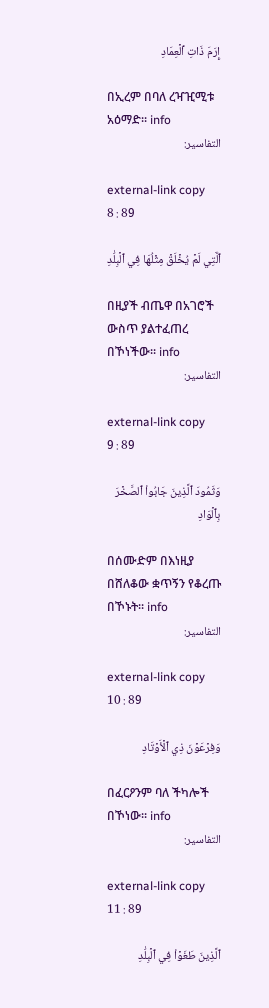إِرَمَ ذَاتِ ٱلۡعِمَادِ

በኢረም በባለ ረዣዢሚቱ አዕማድ፡፡ info
التفاسير:

external-link copy
8 : 89

ٱلَّتِي لَمۡ يُخۡلَقۡ مِثۡلُهَا فِي ٱلۡبِلَٰدِ

በዚያች ብጤዋ በአገሮች ውስጥ ያልተፈጠረ በኾነችው፡፡ info
التفاسير:

external-link copy
9 : 89

وَثَمُودَ ٱلَّذِينَ جَابُواْ ٱلصَّخۡرَ بِٱلۡوَادِ

በሰሙድም በእነዚያ በሸለቆው ቋጥኝን የቆረጡ በኾኑት፡፡ info
التفاسير:

external-link copy
10 : 89

وَفِرۡعَوۡنَ ذِي ٱلۡأَوۡتَادِ

በፈርዖንም ባለ ችካሎች በኾነው፡፡ info
التفاسير:

external-link copy
11 : 89

ٱلَّذِينَ طَغَوۡاْ فِي ٱلۡبِلَٰدِ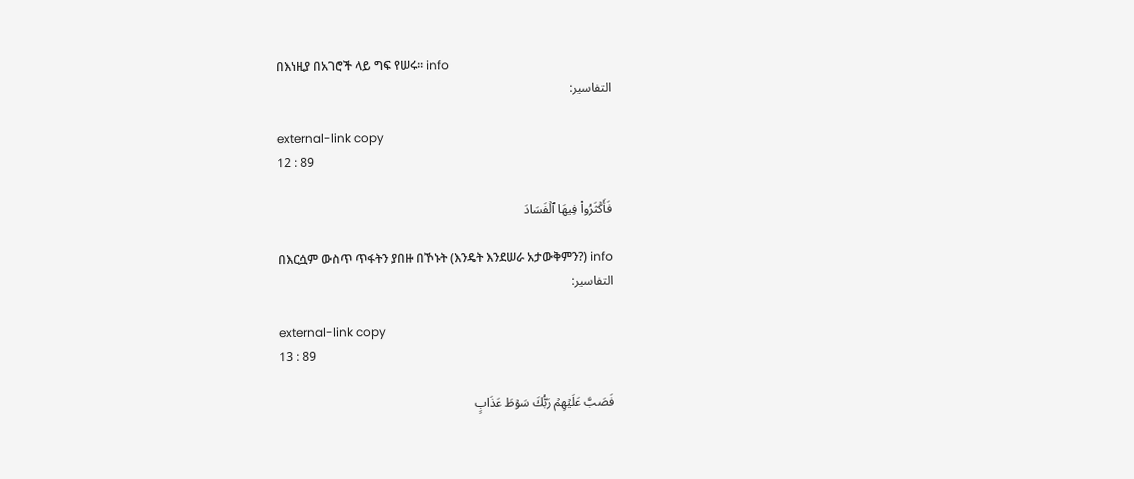በእነዚያ በአገሮች ላይ ግፍ የሠሩ፡፡ info
التفاسير:

external-link copy
12 : 89

فَأَكۡثَرُواْ فِيهَا ٱلۡفَسَادَ

በእርሷም ውስጥ ጥፋትን ያበዙ በኾኑት (እንዴት እንደሠራ አታውቅምን?) info
التفاسير:

external-link copy
13 : 89

فَصَبَّ عَلَيۡهِمۡ رَبُّكَ سَوۡطَ عَذَابٍ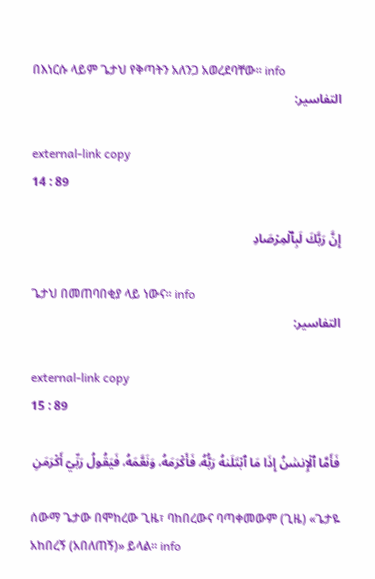በእነርሱ ላይም ጌታህ የቅጣትን አለንጋ አወረደባቸው፡፡ info
التفاسير:

external-link copy
14 : 89

إِنَّ رَبَّكَ لَبِٱلۡمِرۡصَادِ

ጌታህ በመጠባበቂያ ላይ ነውና፡፡ info
التفاسير:

external-link copy
15 : 89

فَأَمَّا ٱلۡإِنسَٰنُ إِذَا مَا ٱبۡتَلَىٰهُ رَبُّهُۥ فَأَكۡرَمَهُۥ وَنَعَّمَهُۥ فَيَقُولُ رَبِّيٓ أَكۡرَمَنِ

ሰውማ ጌታው በሞከረው ጊዜ፣ ባከበረውና ባጣቀመውም (ጊዜ) «ጌታዬ አከበረኝ (አበለጠኝ)» ይላል፡፡ info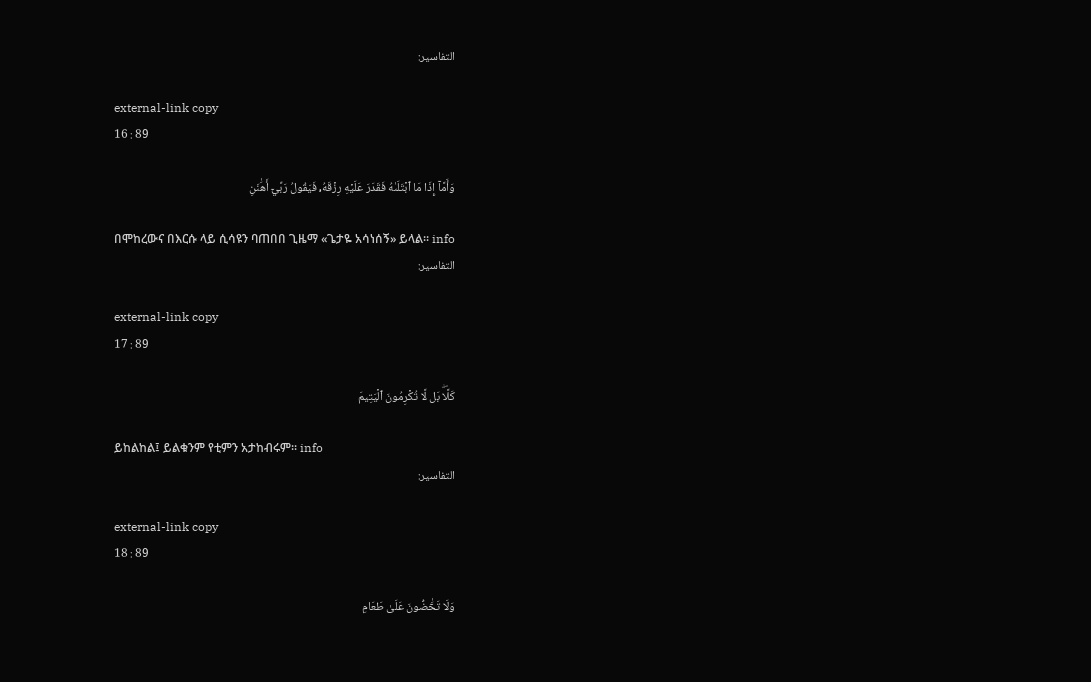التفاسير:

external-link copy
16 : 89

وَأَمَّآ إِذَا مَا ٱبۡتَلَىٰهُ فَقَدَرَ عَلَيۡهِ رِزۡقَهُۥ فَيَقُولُ رَبِّيٓ أَهَٰنَنِ

በሞከረውና በእርሱ ላይ ሲሳዩን ባጠበበ ጊዜማ «ጌታዬ አሳነሰኝ» ይላል፡፡ info
التفاسير:

external-link copy
17 : 89

كَلَّاۖ بَل لَّا تُكۡرِمُونَ ٱلۡيَتِيمَ

ይከልከል፤ ይልቁንም የቲምን አታከብሩም፡፡ info
التفاسير:

external-link copy
18 : 89

وَلَا تَحَٰٓضُّونَ عَلَىٰ طَعَامِ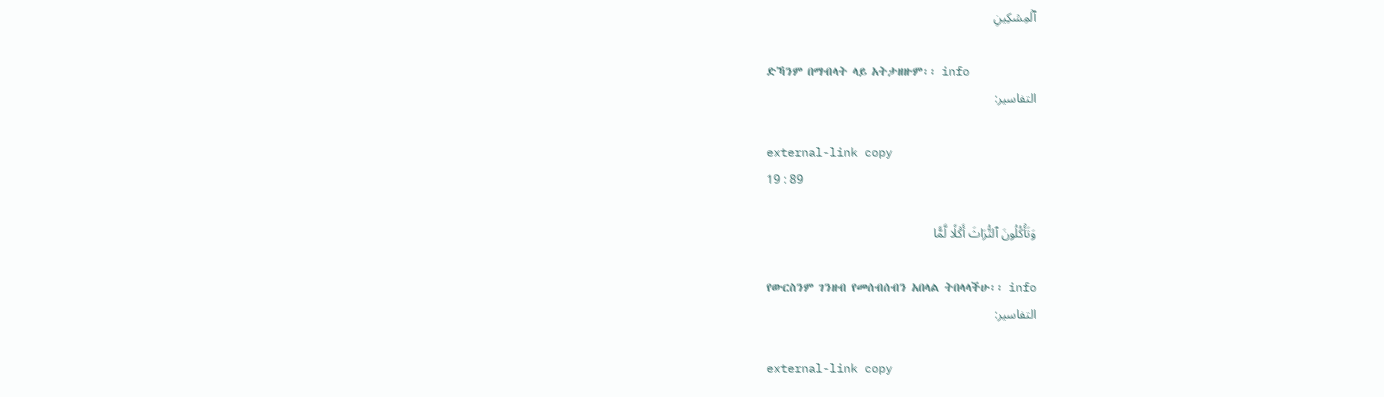ٱلۡمِسۡكِينِ

ድኻንም በማብላት ላይ አትታዘዙም፡፡ info
التفاسير:

external-link copy
19 : 89

وَتَأۡكُلُونَ ٱلتُّرَاثَ أَكۡلٗا لَّمّٗا

የውርስንም ገንዘብ የመሰብሰብን አበላል ትበላላችሁ፡፡ info
التفاسير:

external-link copy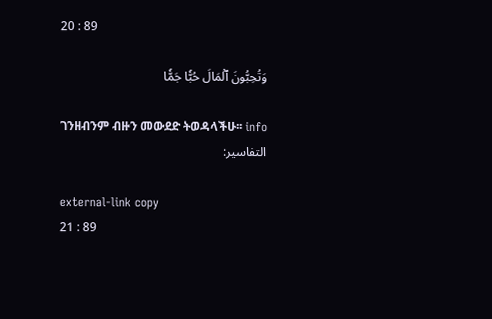20 : 89

وَتُحِبُّونَ ٱلۡمَالَ حُبّٗا جَمّٗا

ገንዘብንም ብዙን መውደድ ትወዳላችሁ፡፡ info
التفاسير:

external-link copy
21 : 89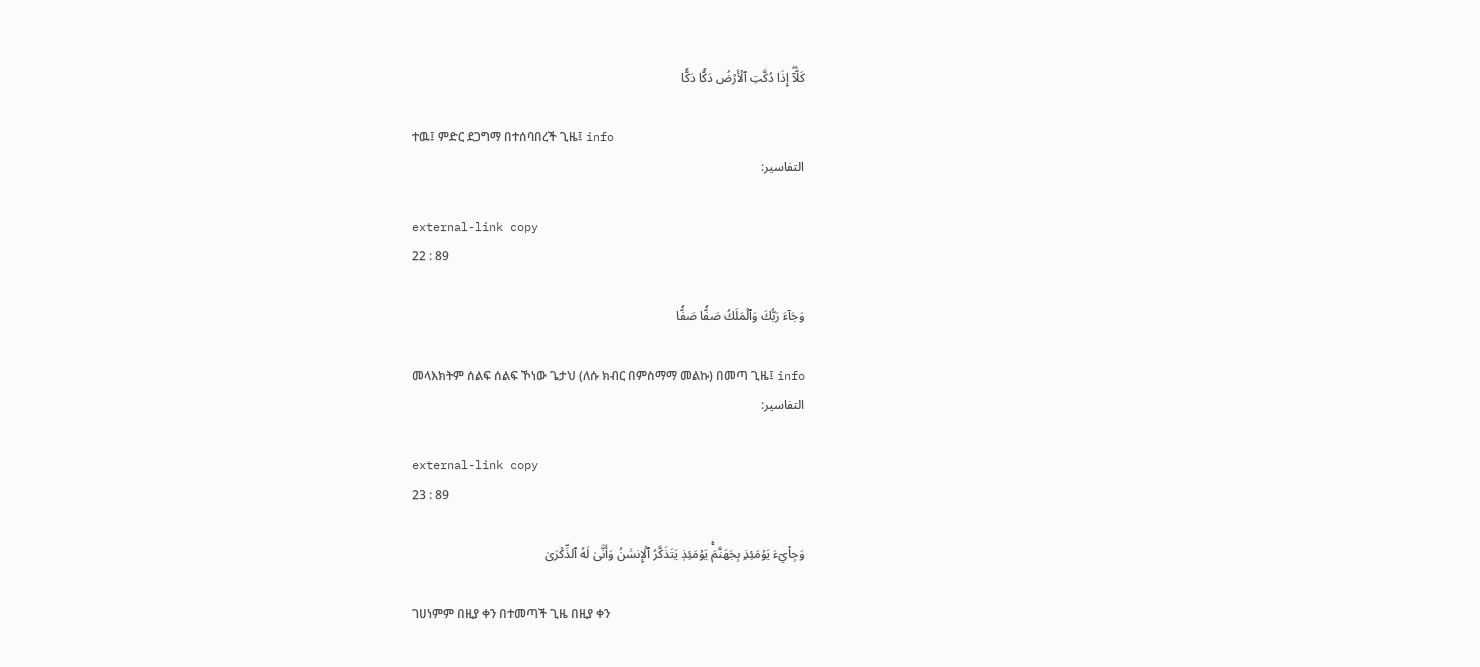كَلَّآۖ إِذَا دُكَّتِ ٱلۡأَرۡضُ دَكّٗا دَكّٗا

ተዉ፤ ምድር ደጋግማ በተሰባበረች ጊዜ፤ info
التفاسير:

external-link copy
22 : 89

وَجَآءَ رَبُّكَ وَٱلۡمَلَكُ صَفّٗا صَفّٗا

መላእክትም ሰልፍ ሰልፍ ኾነው ጌታህ (ለሱ ክብር በምስማማ መልኩ) በመጣ ጊዜ፤ info
التفاسير:

external-link copy
23 : 89

وَجِاْيٓءَ يَوۡمَئِذِۭ بِجَهَنَّمَۚ يَوۡمَئِذٖ يَتَذَكَّرُ ٱلۡإِنسَٰنُ وَأَنَّىٰ لَهُ ٱلذِّكۡرَىٰ

ገሀነምም በዚያ ቀን በተመጣች ጊዜ በዚያ ቀን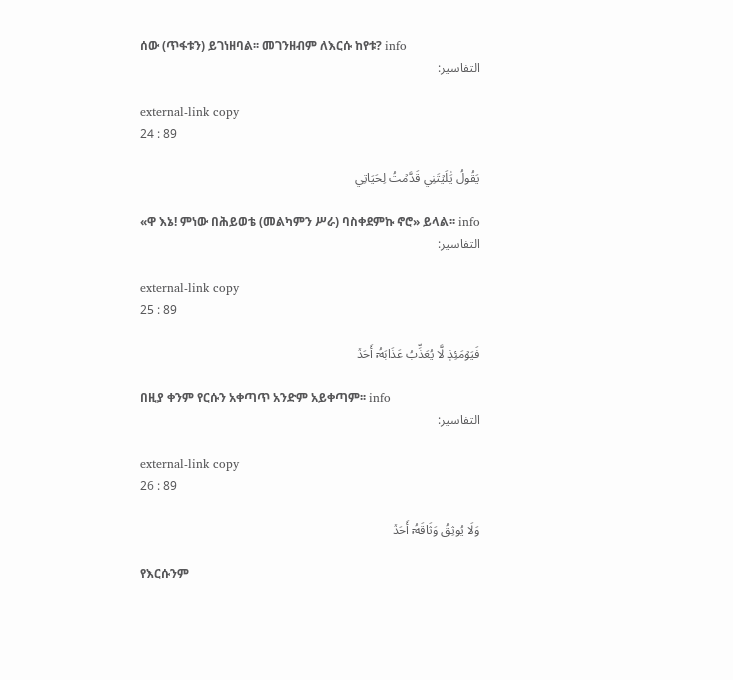ሰው (ጥፋቱን) ይገነዘባል፡፡ መገንዘብም ለእርሱ ከየቱ? info
التفاسير:

external-link copy
24 : 89

يَقُولُ يَٰلَيۡتَنِي قَدَّمۡتُ لِحَيَاتِي

«ዋ እኔ! ምነው በሕይወቴ (መልካምን ሥራ) ባስቀደምኩ ኖሮ» ይላል፡፡ info
التفاسير:

external-link copy
25 : 89

فَيَوۡمَئِذٖ لَّا يُعَذِّبُ عَذَابَهُۥٓ أَحَدٞ

በዚያ ቀንም የርሱን አቀጣጥ አንድም አይቀጣም፡፡ info
التفاسير:

external-link copy
26 : 89

وَلَا يُوثِقُ وَثَاقَهُۥٓ أَحَدٞ

የእርሱንም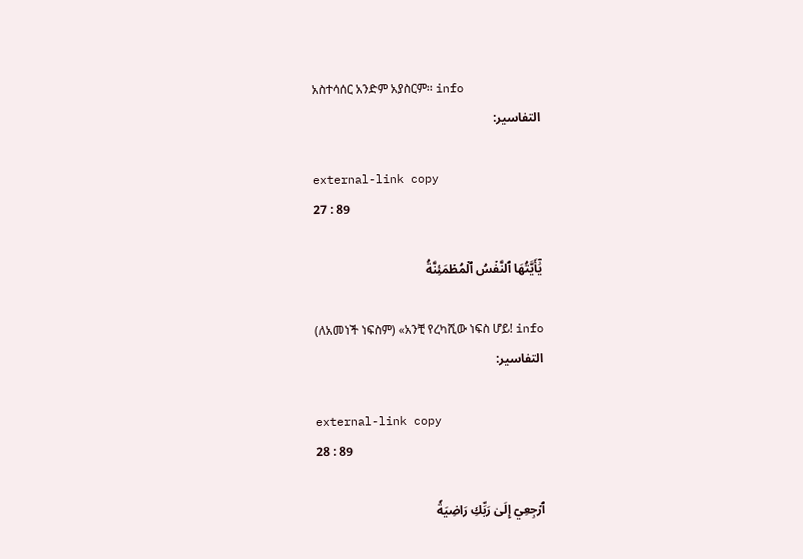አስተሳሰር አንድም አያስርም፡፡ info
التفاسير:

external-link copy
27 : 89

يَٰٓأَيَّتُهَا ٱلنَّفۡسُ ٱلۡمُطۡمَئِنَّةُ

(ለአመነች ነፍስም) «አንቺ የረካሺው ነፍስ ሆይ! info
التفاسير:

external-link copy
28 : 89

ٱرۡجِعِيٓ إِلَىٰ رَبِّكِ رَاضِيَةٗ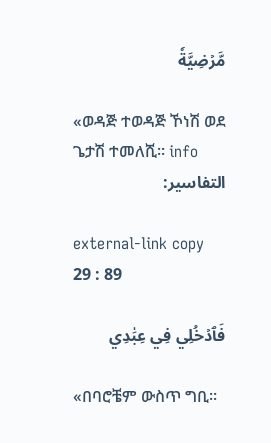مَّرۡضِيَّةٗ

«ወዳጅ ተወዳጅ ኾነሽ ወደ ጌታሽ ተመለሺ፡፡ info
التفاسير:

external-link copy
29 : 89

فَٱدۡخُلِي فِي عِبَٰدِي

«በባሮቼም ውስጥ ግቢ፡፡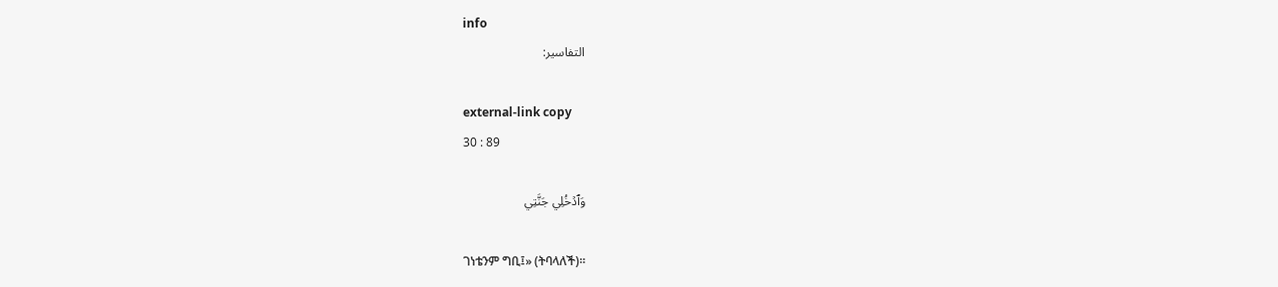info
التفاسير:

external-link copy
30 : 89

وَٱدۡخُلِي جَنَّتِي

ገነቴንም ግቢ፤» (ትባላለች)፡፡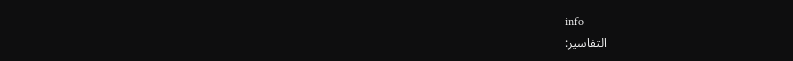info
التفاسير: